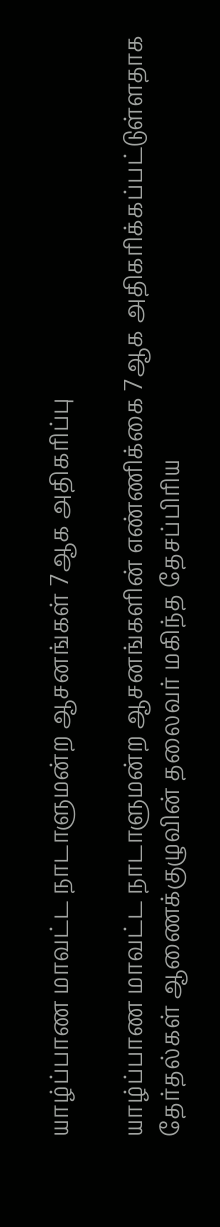யாழ்ப்பாண மாவட்ட நாடாளுமன்ற ஆசனங்கள் 7ஆக அதிகரிப்பு

யாழ்ப்பாண மாவட்ட நாடாளுமன்ற ஆசனங்களின் எண்ணிக்கை 7ஆக அதிகரிக்கப்பட்டுள்ளதாக தேர்தல்கள் ஆணைக்குழுவின் தலைவர் மகிந்த தேசப்பிரிய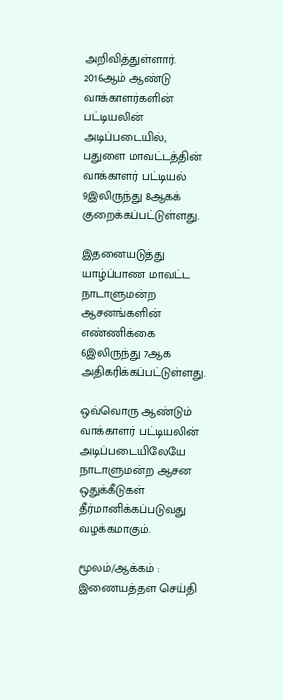அறிவித்துள்ளார். 2016ஆம் ஆண்டு வாக்காளர்களின் பட்டியலின் அடிப்படையில், பதுளை மாவட்டத்தின் வாக்காளர் பட்டியல் 9இலிருந்து 8ஆகக் குறைக்கப்பட்டுள்ளது.

இதனையடுத்து யாழ்ப்பாண மாவட்ட நாடாளுமன்ற ஆசனங்களின் எண்ணிக்கை 6இலிருந்து 7ஆக அதிகரிக்கப்பட்டுள்ளது.

ஒவ்வொரு ஆண்டும் வாக்காளர் பட்டியலின் அடிப்படையிலேயே நாடாளுமன்ற ஆசன ஒதுக்கீடுகள் தீர்மானிக்கப்படுவது வழக்கமாகும்.

மூலம்/ஆக்கம் : இணையத்தள செய்தி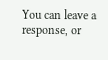You can leave a response, or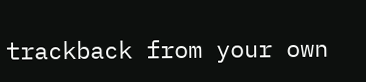trackback from your own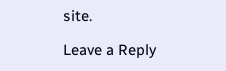site.

Leave a Reply